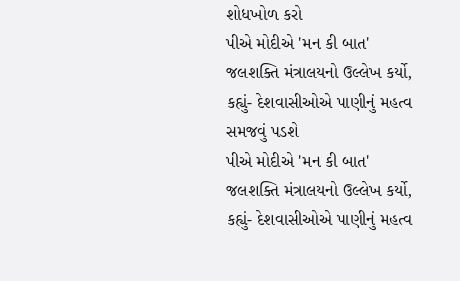શોધખોળ કરો
પીએ મોદીએ 'મન કી બાત' જલશક્તિ મંત્રાલયનો ઉલ્લેખ કર્યો, કહ્યું- દેશવાસીઓએ પાણીનું મહત્વ સમજવું પડશે
પીએ મોદીએ 'મન કી બાત' જલશક્તિ મંત્રાલયનો ઉલ્લેખ કર્યો, કહ્યું- દેશવાસીઓએ પાણીનું મહત્વ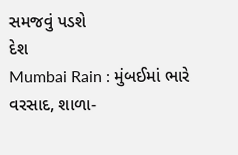સમજવું પડશે
દેશ
Mumbai Rain : મુંબઈમાં ભારે વરસાદ, શાળા-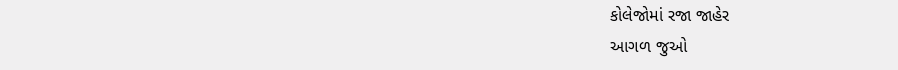કોલેજોમાં રજા જાહેર
આગળ જુઓ